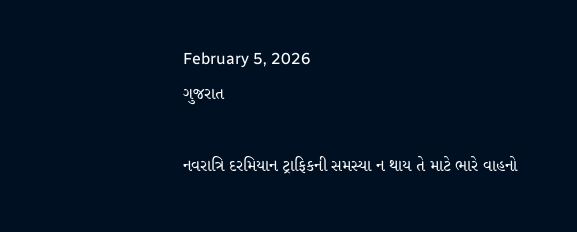February 5, 2026
ગુજરાત

નવરાત્રિ દરમિયાન ટ્રાફિકની સમસ્યા ન થાય તે માટે ભારે વાહનો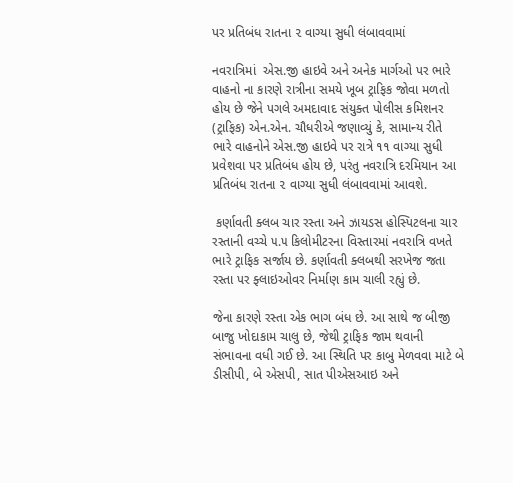પર પ્રતિબંધ રાતના ૨ વાગ્યા સુધી લંબાવવામાં

નવરાત્રિમાં  એસ.જી હાઇવે અને અનેક માર્ગઓ પર ભારે વાહનો ના કારણે રાત્રીના સમયે ખૂબ ટ્રાફિક જોવા મળતો હોય છે જેને પગલે અમદાવાદ સંયુક્ત પોલીસ કમિશનર (ટ્રાફિક) એન.એન. ચૌધરીએ જણાવ્યું કે, સામાન્ય રીતે ભારે વાહનોને એસ.જી હાઇવે પર રાત્રે ૧૧ વાગ્યા સુધી પ્રવેશવા પર પ્રતિબંધ હોય છે, પરંતુ નવરાત્રિ દરમિયાન આ પ્રતિબંધ રાતના ૨ વાગ્યા સુધી લંબાવવામાં આવશે.

 કર્ણાવતી ક્લબ ચાર રસ્તા અને ઝાયડસ હોસ્પિટલના ચાર રસ્તાની વચ્ચે ૫.૫ કિલોમીટરના વિસ્તારમાં નવરાત્રિ વખતે ભારે ટ્રાફિક સર્જાય છે. કર્ણાવતી ક્લબથી સરખેજ જતા રસ્તા પર ફ્લાઇઓવર નિર્માણ કામ ચાલી રહ્યું છે.

જેના કારણે રસ્તા એક ભાગ બંધ છે. આ સાથે જ બીજી બાજુ ખોદાકામ ચાલુ છે, જેથી ટ્રાફિક જામ થવાની સંભાવના વધી ગઈ છે. આ સ્થિતિ પર કાબુ મેળવવા માટે બે ડીસીપી, બે એસપી, સાત પીએસઆઇ અને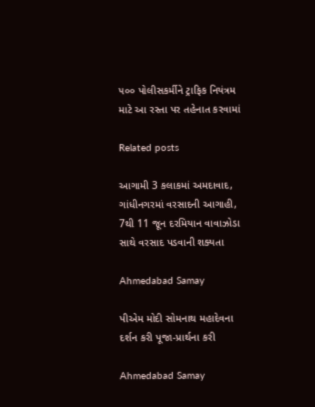૫૦૦ પોલીસકર્મીને ટ્રાફિક નિયંત્રમ માટે આ રસ્તા પર તહેનાત કરવામાં

Related posts

આગામી 3 કલાકમાં અમદાવાદ, ગાંધીનગરમાં વરસાદની આગાહી, 7થી 11 જૂન દરમિયાન વાવાઝોડા સાથે વરસાદ પડવાની શક્યતા

Ahmedabad Samay

પીએમ મોદી સોમનાથ મહાદેવના દર્શન કરી પૂજા-પ્રાર્થના કરી

Ahmedabad Samay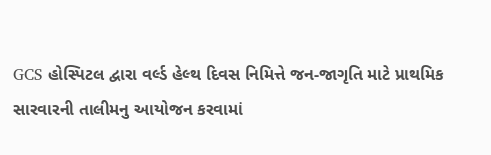GCS હોસ્પિટલ દ્વારા વર્લ્ડ હેલ્થ દિવસ નિમિત્તે જન-જાગૃતિ માટે પ્રાથમિક સારવારની તાલીમનુ આયોજન કરવામાં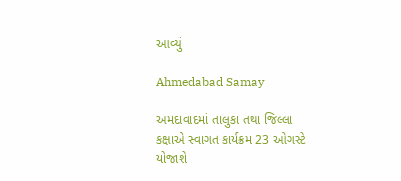આવ્યું

Ahmedabad Samay

અમદાવાદમાં તાલુકા તથા જિલ્લા કક્ષાએ સ્વાગત કાર્યક્રમ 23 ઓગસ્ટે યોજાશે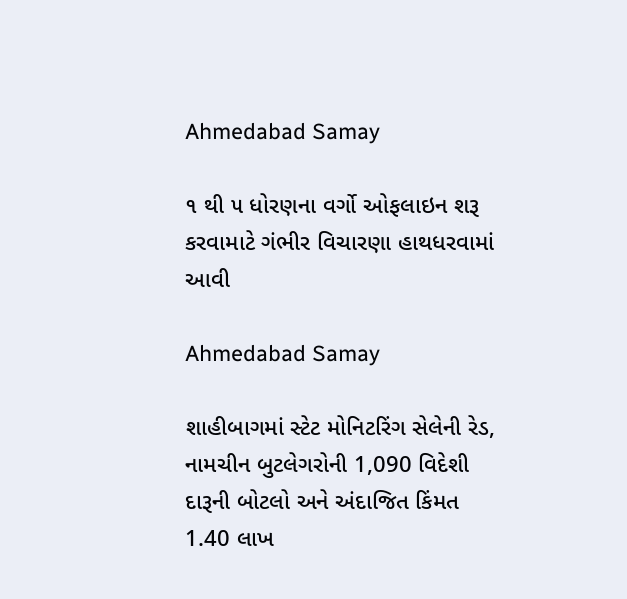Ahmedabad Samay

૧ થી ૫ ધોરણના વર્ગો ઓફલાઇન શરૂ કરવામાટે ગંભીર વિચારણા હાથધરવામાં આવી

Ahmedabad Samay

શાહીબાગમાં સ્ટેટ મોનિટરિંગ સેલેની રેડ, નામચીન બુટલેગરોની 1,090 વિદેશી દારૂની બોટલો અને અંદાજિત કિંમત 1.40 લાખ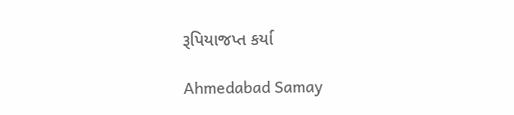રૂપિયાજપ્ત કર્યા

Ahmedabad Samay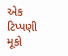એક ટિપ્પણી મૂકો